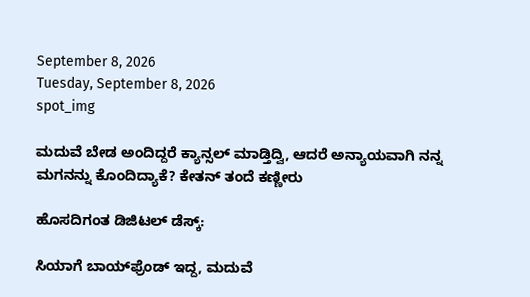September 8, 2026
Tuesday, September 8, 2026
spot_img

ಮದುವೆ ಬೇಡ ಅಂದಿದ್ದರೆ ಕ್ಯಾನ್ಸಲ್‌ ಮಾಡ್ತಿದ್ವಿ, ಆದರೆ ಅನ್ಯಾಯವಾಗಿ ನನ್ನ ಮಗನನ್ನು ಕೊಂದಿದ್ಯಾಕೆ? ಕೇತನ್‌ ತಂದೆ ಕಣ್ಣೀರು

ಹೊಸದಿಗಂತ ಡಿಜಿಟಲ್‌ ಡೆಸ್ಕ್‌:

ಸಿಯಾಗೆ ಬಾಯ್‌ಫ್ರೆಂಡ್‌ ಇದ್ದ, ಮದುವೆ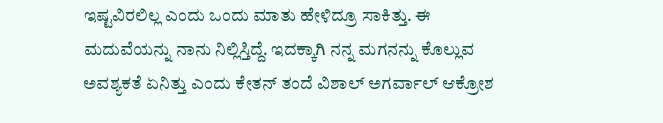ಇಷ್ಟವಿರಲಿಲ್ಲ ಎಂದು ಒಂದು ಮಾತು ಹೇಳಿದ್ರೂ ಸಾಕಿತ್ತು. ಈ ಮದುವೆಯನ್ನು ನಾನು ನಿಲ್ಲಿಸ್ತಿದ್ದೆ. ಇದಕ್ಕಾಗಿ ನನ್ನ ಮಗನನ್ನು ಕೊಲ್ಲುವ ಅವಶ್ಯಕತೆ ಏನಿತ್ತು ಎಂದು ಕೇತನ್‌ ತಂದೆ ವಿಶಾಲ್‌ ಅಗರ್ವಾಲ್‌ ಆಕ್ರೋಶ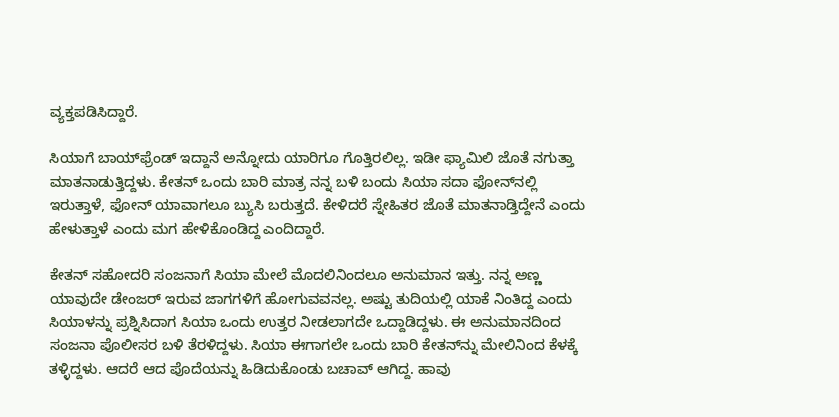ವ್ಯಕ್ತಪಡಿಸಿದ್ದಾರೆ.

ಸಿಯಾಗೆ ಬಾಯ್‌ಫ್ರೆಂಡ್‌ ಇದ್ದಾನೆ ಅನ್ನೋದು ಯಾರಿಗೂ ಗೊತ್ತಿರಲಿಲ್ಲ. ಇಡೀ ಫ್ಯಾಮಿಲಿ ಜೊತೆ ನಗುತ್ತಾ ಮಾತನಾಡುತ್ತಿದ್ದಳು. ಕೇತನ್‌ ಒಂದು ಬಾರಿ ಮಾತ್ರ ನನ್ನ ಬಳಿ ಬಂದು ಸಿಯಾ ಸದಾ ಫೋನ್‌ನಲ್ಲಿ ಇರುತ್ತಾಳೆ, ಫೋನ್‌ ಯಾವಾಗಲೂ ಬ್ಯುಸಿ ಬರುತ್ತದೆ. ಕೇಳಿದರೆ ಸ್ನೇಹಿತರ ಜೊತೆ ಮಾತನಾಡ್ತಿದ್ದೇನೆ ಎಂದು ಹೇಳುತ್ತಾಳೆ ಎಂದು ಮಗ ಹೇಳಿಕೊಂಡಿದ್ದ ಎಂದಿದ್ದಾರೆ.

ಕೇತನ್‌ ಸಹೋದರಿ ಸಂಜನಾಗೆ ಸಿಯಾ ಮೇಲೆ ಮೊದಲಿನಿಂದಲೂ ಅನುಮಾನ ಇತ್ತು. ನನ್ನ ಅಣ್ಣ ಯಾವುದೇ ಡೇಂಜರ್‌ ಇರುವ ಜಾಗಗಳಿಗೆ ಹೋಗುವವನಲ್ಲ. ಅಷ್ಟು ತುದಿಯಲ್ಲಿ ಯಾಕೆ ನಿಂತಿದ್ದ ಎಂದು ಸಿಯಾಳನ್ನು ಪ್ರಶ್ನಿಸಿದಾಗ ಸಿಯಾ ಒಂದು ಉತ್ತರ ನೀಡಲಾಗದೇ ಒದ್ದಾಡಿದ್ದಳು. ಈ ಅನುಮಾನದಿಂದ ಸಂಜನಾ ಪೊಲೀಸರ ಬಳಿ ತೆರಳಿದ್ದಳು. ಸಿಯಾ ಈಗಾಗಲೇ ಒಂದು ಬಾರಿ ಕೇತನ್‌ನ್ನು ಮೇಲಿನಿಂದ ಕೆಳಕ್ಕೆ ತಳ್ಳಿದ್ದಳು. ಆದರೆ ಆದ ಪೊದೆಯನ್ನು ಹಿಡಿದುಕೊಂಡು ಬಚಾವ್‌ ಆಗಿದ್ದ. ಹಾವು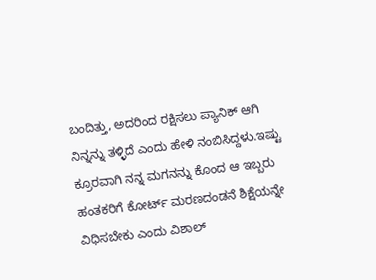ಬಂದಿತ್ತು, ಅದರಿಂದ ರಕ್ಷಿಸಲು ಪ್ಯಾನಿಕ್‌ ಆಗಿ ನಿನ್ನನ್ನು ತಳ್ಳಿದೆ ಎಂದು ಹೇಳಿ ನಂಬಿಸಿದ್ದಳು.ಇಷ್ಟು ಕ್ರೂರವಾಗಿ ನನ್ನ ಮಗನನ್ನು ಕೊಂದ ಆ ಇಬ್ಬರು ಹಂತಕರಿಗೆ ಕೋರ್ಟ್ ಮರಣದಂಡನೆ ಶಿಕ್ಷೆಯನ್ನೇ ವಿಧಿಸಬೇಕು ಎಂದು ವಿಶಾಲ್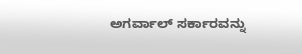ಅಗರ್ವಾಲ್ ಸರ್ಕಾರವನ್ನು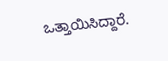ಒತ್ತಾಯಿಸಿದ್ದಾರೆ.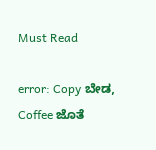Must Read

error: Copy ಬೇಡ, Coffee ಜೊತೆ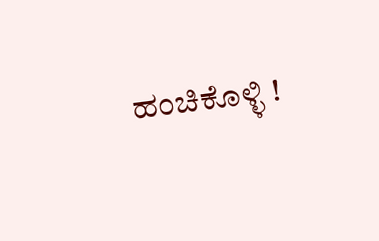ಹಂಚಿಕೊಳ್ಳಿ !